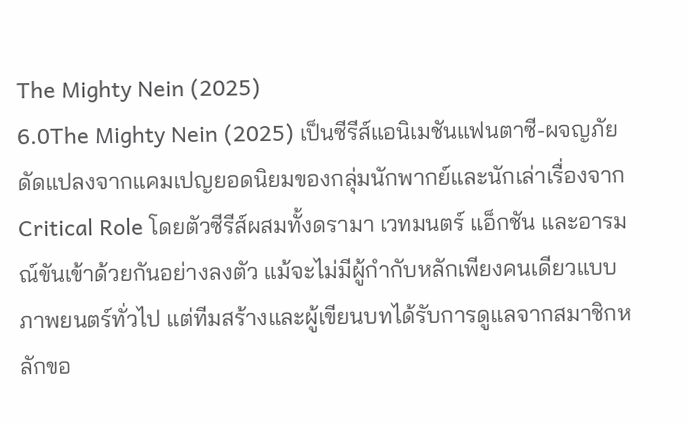The Mighty Nein (2025)
6.0The Mighty Nein (2025) เป็นซีรีส์แอนิเมชันแฟนตาซี-ผจญภัยดัดแปลงจากแคมเปญยอดนิยมของกลุ่มนักพากย์และนักเล่าเรื่องจาก Critical Role โดยตัวซีรีส์ผสมทั้งดรามา เวทมนตร์ แอ็กชัน และอารมณ์ขันเข้าด้วยกันอย่างลงตัว แม้จะไม่มีผู้กำกับหลักเพียงคนเดียวแบบภาพยนตร์ทั่วไป แต่ทีมสร้างและผู้เขียนบทได้รับการดูแลจากสมาชิกหลักขอ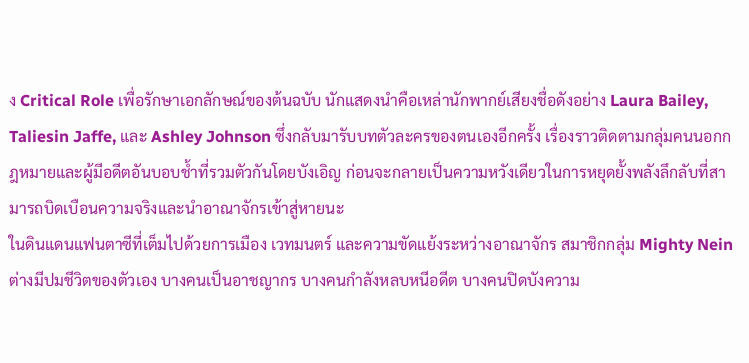ง Critical Role เพื่อรักษาเอกลักษณ์ของต้นฉบับ นักแสดงนำคือเหล่านักพากย์เสียงชื่อดังอย่าง Laura Bailey, Taliesin Jaffe, และ Ashley Johnson ซึ่งกลับมารับบทตัวละครของตนเองอีกครั้ง เรื่องราวติดตามกลุ่มคนนอกกฎหมายและผู้มีอดีตอันบอบช้ำที่รวมตัวกันโดยบังเอิญ ก่อนจะกลายเป็นความหวังเดียวในการหยุดยั้งพลังลึกลับที่สามารถบิดเบือนความจริงและนำอาณาจักรเข้าสู่หายนะ
ในดินแดนแฟนตาซีที่เต็มไปด้วยการเมือง เวทมนตร์ และความขัดแย้งระหว่างอาณาจักร สมาชิกกลุ่ม Mighty Nein ต่างมีปมชีวิตของตัวเอง บางคนเป็นอาชญากร บางคนกำลังหลบหนีอดีต บางคนปิดบังความ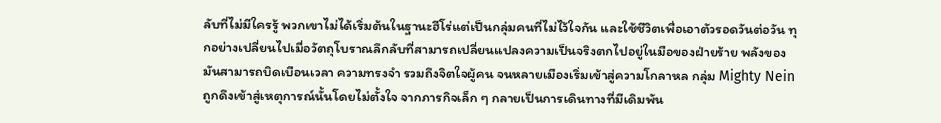ลับที่ไม่มีใครรู้ พวกเขาไม่ได้เริ่มต้นในฐานะฮีโร่แต่เป็นกลุ่มคนที่ไม่ไว้ใจกัน และใช้ชีวิตเพื่อเอาตัวรอดวันต่อวัน ทุกอย่างเปลี่ยนไปเมื่อวัตถุโบราณลึกลับที่สามารถเปลี่ยนแปลงความเป็นจริงตกไปอยู่ในมือของฝ่ายร้าย พลังของมันสามารถบิดเบือนเวลา ความทรงจำ รวมถึงจิตใจผู้คน จนหลายเมืองเริ่มเข้าสู่ความโกลาหล กลุ่ม Mighty Nein ถูกดึงเข้าสู่เหตุการณ์นั้นโดยไม่ตั้งใจ จากภารกิจเล็ก ๆ กลายเป็นการเดินทางที่มีเดิมพัน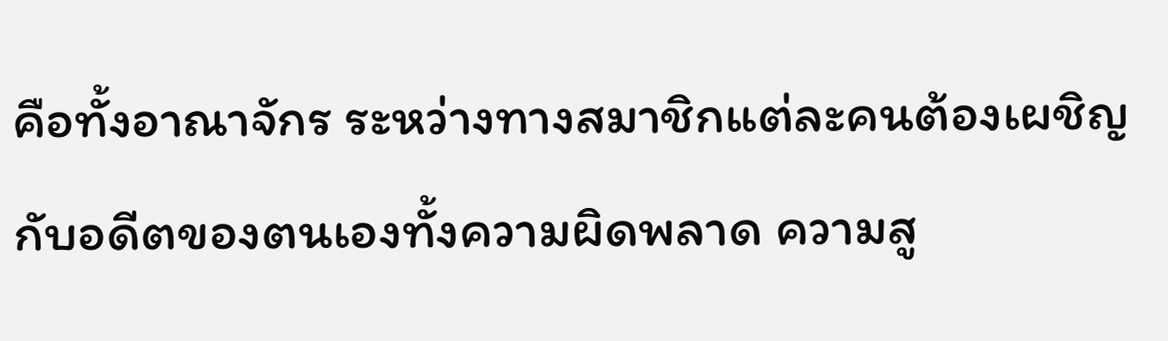คือทั้งอาณาจักร ระหว่างทางสมาชิกแต่ละคนต้องเผชิญกับอดีตของตนเองทั้งความผิดพลาด ความสู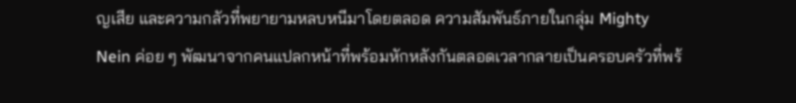ญเสีย และความกลัวที่พยายามหลบหนีมาโดยตลอด ความสัมพันธ์ภายในกลุ่ม Mighty Nein ค่อย ๆ พัฒนาจากคนแปลกหน้าที่พร้อมหักหลังกันตลอดเวลากลายเป็นครอบครัวที่พร้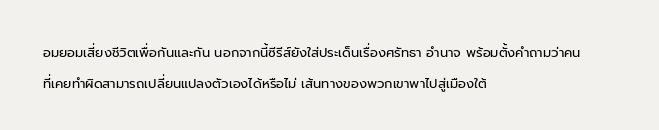อมยอมเสี่ยงชีวิตเพื่อกันและกัน นอกจากนี้ซีรีส์ยังใส่ประเด็นเรื่องศรัทธา อำนาจ พร้อมตั้งคำถามว่าคนที่เคยทำผิดสามารถเปลี่ยนแปลงตัวเองได้หรือไม่ เส้นทางของพวกเขาพาไปสู่เมืองใต้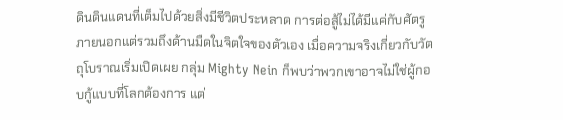ดินดินแดนที่เต็มไปด้วยสิ่งมีชีวิตประหลาด การต่อสู้ไม่ได้มีแค่กับศัตรูภายนอกแต่รวมถึงด้านมืดในจิตใจของตัวเอง เมื่อความจริงเกี่ยวกับวัตถุโบราณเริ่มเปิดเผย กลุ่ม Mighty Nein ก็พบว่าพวกเขาอาจไม่ใช่ผู้กอบกู้แบบที่โลกต้องการ แต่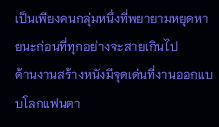เป็นเพียงคนกลุ่มหนึ่งที่พยายามหยุดหายนะก่อนที่ทุกอย่างจะสายเกินไป
ด้านงานสร้างหนังมีจุดเด่นที่งานออกแบบโลกแฟนตา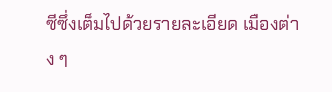ซีซึ่งเต็มไปด้วยรายละเอียด เมืองต่าง ๆ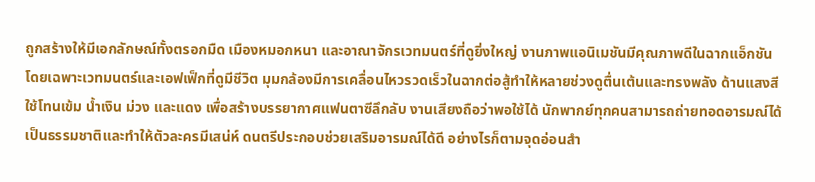ถูกสร้างให้มีเอกลักษณ์ทั้งตรอกมืด เมืองหมอกหนา และอาณาจักรเวทมนตร์ที่ดูยิ่งใหญ่ งานภาพแอนิเมชันมีคุณภาพดีในฉากแอ็กชัน โดยเฉพาะเวทมนตร์และเอฟเฟ็กที่ดูมีชีวิต มุมกล้องมีการเคลื่อนไหวรวดเร็วในฉากต่อสู้ทำให้หลายช่วงดูตื่นเต้นและทรงพลัง ด้านแสงสีใช้โทนเข้ม น้ำเงิน ม่วง และแดง เพื่อสร้างบรรยากาศแฟนตาซีลึกลับ งานเสียงถือว่าพอใช้ได้ นักพากย์ทุกคนสามารถถ่ายทอดอารมณ์ได้เป็นธรรมชาติและทำให้ตัวละครมีเสน่ห์ ดนตรีประกอบช่วยเสริมอารมณ์ได้ดี อย่างไรก็ตามจุดอ่อนสำ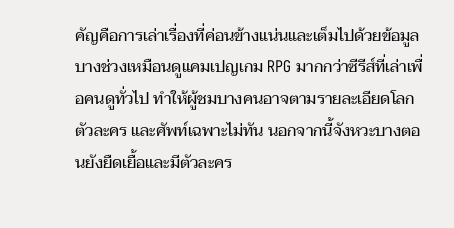คัญคือการเล่าเรื่องที่ค่อนข้างแน่นและเต็มไปด้วยข้อมูล บางช่วงเหมือนดูแคมเปญเกม RPG มากกว่าซีรีส์ที่เล่าเพื่อคนดูทั่วไป ทำให้ผู้ชมบางคนอาจตามรายละเอียดโลก ตัวละคร และศัพท์เฉพาะไม่ทัน นอกจากนี้จังหวะบางตอนยังยืดเยื้อและมีตัวละคร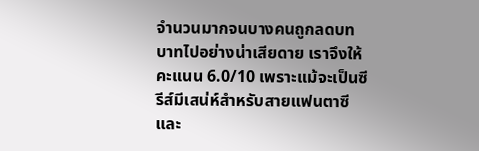จำนวนมากจนบางคนถูกลดบทบาทไปอย่างน่าเสียดาย เราจึงให้คะแนน 6.0/10 เพราะแม้จะเป็นซีรีส์มีเสน่ห์สำหรับสายแฟนตาซีและ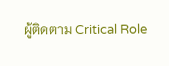ผู้ติดตาม Critical Role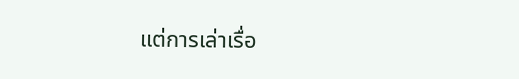แต่การเล่าเรื่อ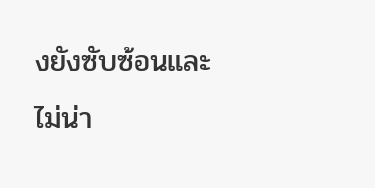งยังซับซ้อนและไม่น่า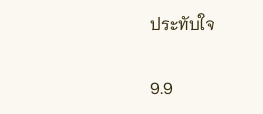ประทับใจ


9.9